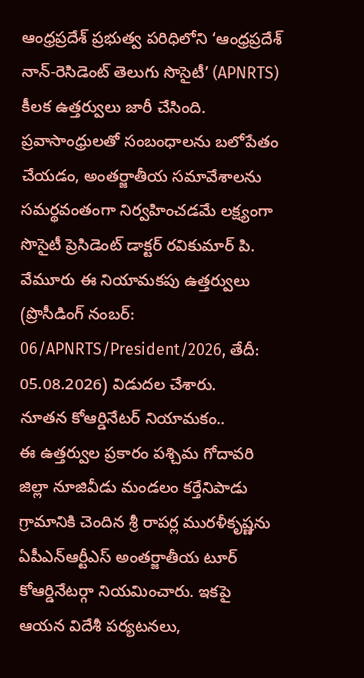ఆంధ్రప్రదేశ్ ప్రభుత్వ పరిధిలోని ‘ఆంధ్రప్రదేశ్ నాన్-రెసిడెంట్ తెలుగు సొసైటీ’ (APNRTS) కీలక ఉత్తర్వులు జారీ చేసింది. ప్రవాసాంధ్రులతో సంబంధాలను బలోపేతం చేయడం, అంతర్జాతీయ సమావేశాలను సమర్థవంతంగా నిర్వహించడమే లక్ష్యంగా సొసైటీ ప్రెసిడెంట్ డాక్టర్ రవికుమార్ పి. వేమూరు ఈ నియామకపు ఉత్తర్వులు (ప్రొసీడింగ్ నంబర్: 06/APNRTS/President/2026, తేదీ: 05.08.2026) విడుదల చేశారు.
నూతన కోఆర్డినేటర్ నియామకం..
ఈ ఉత్తర్వుల ప్రకారం పశ్చిమ గోదావరి జిల్లా నూజివీడు మండలం కర్తేనిపాడు గ్రామానికి చెందిన శ్రీ రాపర్ల మురళీకృష్ణను ఏపీఎన్ఆర్టీఎస్ అంతర్జాతీయ టూర్ కోఆర్డినేటర్గా నియమించారు. ఇకపై ఆయన విదేశీ పర్యటనలు,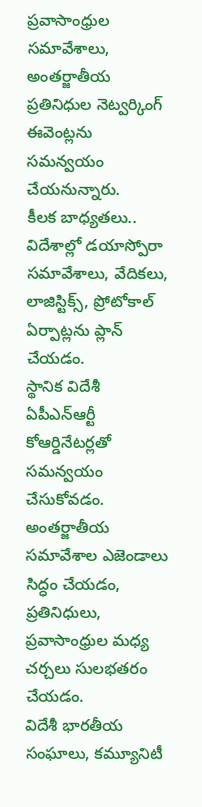ప్రవాసాంధ్రుల సమావేశాలు, అంతర్జాతీయ ప్రతినిధుల నెట్వర్కింగ్ ఈవెంట్లను సమన్వయం చేయనున్నారు.
కీలక బాధ్యతలు..
విదేశాల్లో డయాస్పోరా సమావేశాలు, వేదికలు, లాజిస్టిక్స్, ప్రోటోకాల్ ఏర్పాట్లను ప్లాన్ చేయడం.
స్థానిక విదేశీ ఏపీఎన్ఆర్టీ కోఆర్డినేటర్లతో సమన్వయం చేసుకోవడం.
అంతర్జాతీయ సమావేశాల ఎజెండాలు సిద్ధం చేయడం, ప్రతినిధులు, ప్రవాసాంధ్రుల మధ్య చర్చలు సులభతరం చేయడం.
విదేశీ భారతీయ సంఘాలు, కమ్యూనిటీ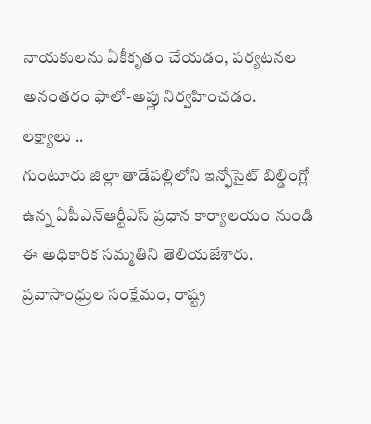నాయకులను ఏకీకృతం చేయడం, పర్యటనల అనంతరం ఫాలో-అప్లు నిర్వహించడం.
లక్ష్యాలు ..
గుంటూరు జిల్లా తాడేపల్లిలోని ఇన్ఫోసైట్ బిల్డింగ్లో ఉన్న ఏపీఎన్ఆర్టీఎస్ ప్రధాన కార్యాలయం నుండి ఈ అధికారిక సమ్మతిని తెలియజేశారు. ప్రవాసాంధ్రుల సంక్షేమం, రాష్ట్ర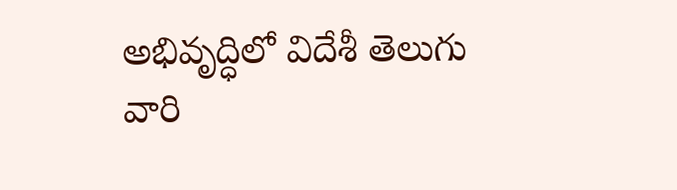అభివృద్ధిలో విదేశీ తెలుగు వారి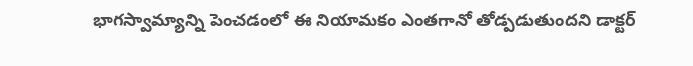భాగస్వామ్యాన్ని పెంచడంలో ఈ నియామకం ఎంతగానో తోడ్పడుతుందని డాక్టర్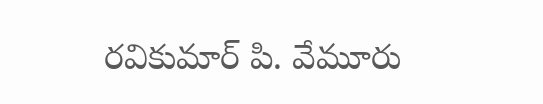రవికుమార్ పి. వేమూరు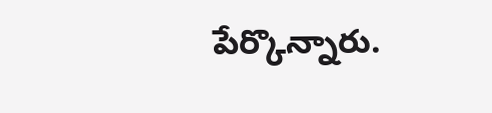పేర్కొన్నారు.